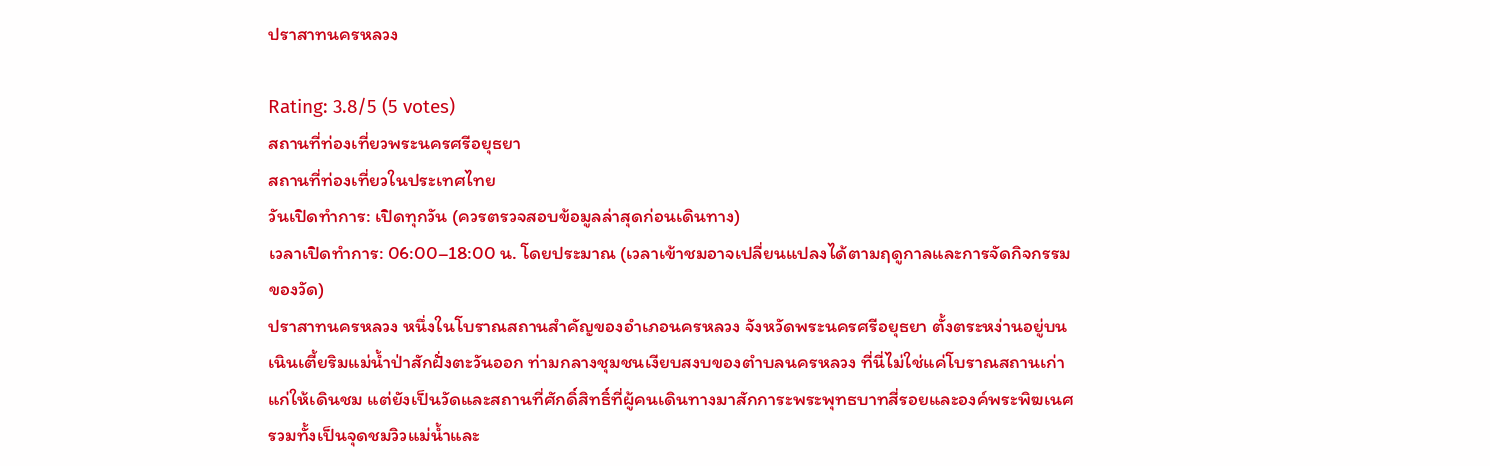ปราสาทนครหลวง

Rating: 3.8/5 (5 votes)
สถานที่ท่องเที่ยวพระนครศรีอยุธยา
สถานที่ท่องเที่ยวในประเทศไทย
วันเปิดทำการ: เปิดทุกวัน (ควรตรวจสอบข้อมูลล่าสุดก่อนเดินทาง)
เวลาเปิดทำการ: 06:00–18:00 น. โดยประมาณ (เวลาเข้าชมอาจเปลี่ยนแปลงได้ตามฤดูกาลและการจัดกิจกรรมของวัด)
ปราสาทนครหลวง หนึ่งในโบราณสถานสำคัญของอำเภอนครหลวง จังหวัดพระนครศรีอยุธยา ตั้งตระหง่านอยู่บนเนินเตี้ยริมแม่น้ำป่าสักฝั่งตะวันออก ท่ามกลางชุมชนเงียบสงบของตำบลนครหลวง ที่นี่ไม่ใช่แค่โบราณสถานเก่าแก่ให้เดินชม แต่ยังเป็นวัดและสถานที่ศักดิ์สิทธิ์ที่ผู้คนเดินทางมาสักการะพระพุทธบาทสี่รอยและองค์พระพิฆเนศ รวมทั้งเป็นจุดชมวิวแม่น้ำและ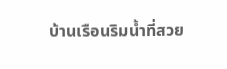บ้านเรือนริมน้ำที่สวย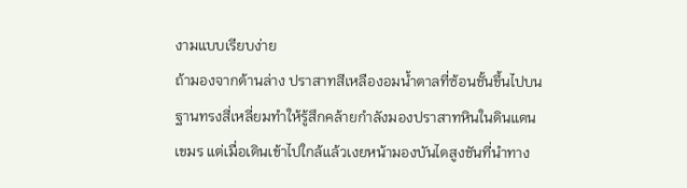งามแบบเรียบง่าย
ถ้ามองจากด้านล่าง ปราสาทสีเหลืองอมน้ำตาลที่ซ้อนชั้นขึ้นไปบนฐานทรงสี่เหลี่ยมทำให้รู้สึกคล้ายกำลังมองปราสาทหินในดินแดนเขมร แต่เมื่อเดินเข้าไปใกล้แล้วเงยหน้ามองบันไดสูงชันที่นำทาง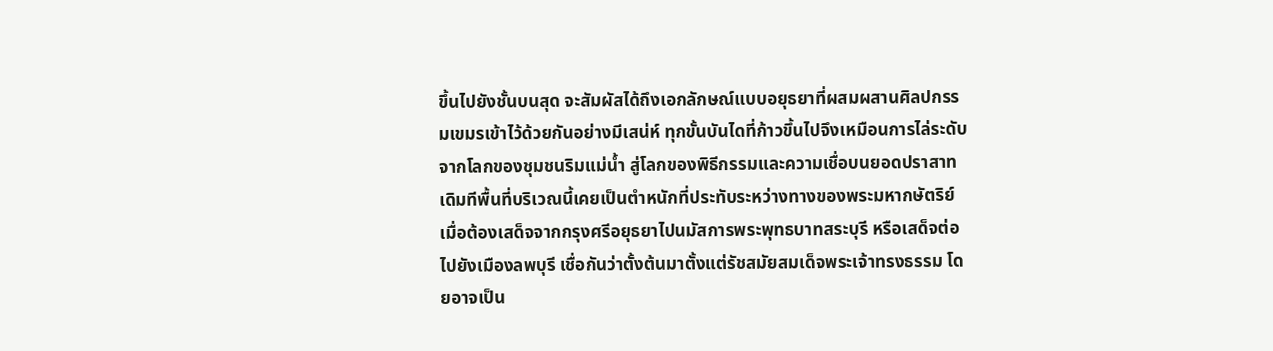ขึ้นไปยังชั้นบนสุด จะสัมผัสได้ถึงเอกลักษณ์แบบอยุธยาที่ผสมผสานศิลปกรรมเขมรเข้าไว้ด้วยกันอย่างมีเสน่ห์ ทุกขั้นบันไดที่ก้าวขึ้นไปจึงเหมือนการไล่ระดับจากโลกของชุมชนริมแม่น้ำ สู่โลกของพิธีกรรมและความเชื่อบนยอดปราสาท
เดิมทีพื้นที่บริเวณนี้เคยเป็นตำหนักที่ประทับระหว่างทางของพระมหากษัตริย์ เมื่อต้องเสด็จจากกรุงศรีอยุธยาไปนมัสการพระพุทธบาทสระบุรี หรือเสด็จต่อไปยังเมืองลพบุรี เชื่อกันว่าตั้งต้นมาตั้งแต่รัชสมัยสมเด็จพระเจ้าทรงธรรม โดยอาจเป็น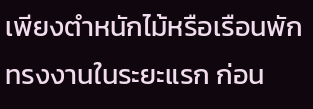เพียงตำหนักไม้หรือเรือนพักทรงงานในระยะแรก ก่อน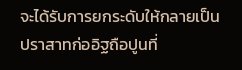จะได้รับการยกระดับให้กลายเป็นปราสาทก่ออิฐถือปูนที่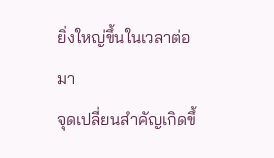ยิ่งใหญ่ขึ้นในเวลาต่อมา
จุดเปลี่ยนสำคัญเกิดขึ้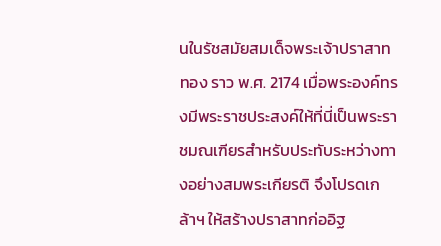นในรัชสมัยสมเด็จพระเจ้าปราสาททอง ราว พ.ศ. 2174 เมื่อพระองค์ทรงมีพระราชประสงค์ให้ที่นี่เป็นพระราชมณเฑียรสำหรับประทับระหว่างทางอย่างสมพระเกียรติ จึงโปรดเกล้าฯ ให้สร้างปราสาทก่ออิฐ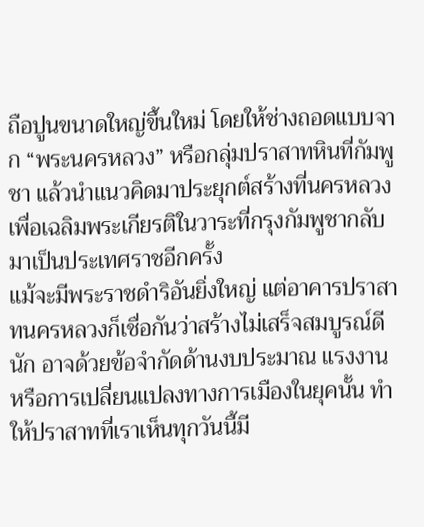ถือปูนขนาดใหญ่ขึ้นใหม่ โดยให้ช่างถอดแบบจาก “พระนครหลวง” หรือกลุ่มปราสาทหินที่กัมพูชา แล้วนำแนวคิดมาประยุกต์สร้างที่นครหลวง เพื่อเฉลิมพระเกียรติในวาระที่กรุงกัมพูชากลับมาเป็นประเทศราชอีกครั้ง
แม้จะมีพระราชดำริอันยิ่งใหญ่ แต่อาคารปราสาทนครหลวงก็เชื่อกันว่าสร้างไม่เสร็จสมบูรณ์ดีนัก อาจด้วยข้อจำกัดด้านงบประมาณ แรงงาน หรือการเปลี่ยนแปลงทางการเมืองในยุคนั้น ทำให้ปราสาทที่เราเห็นทุกวันนี้มี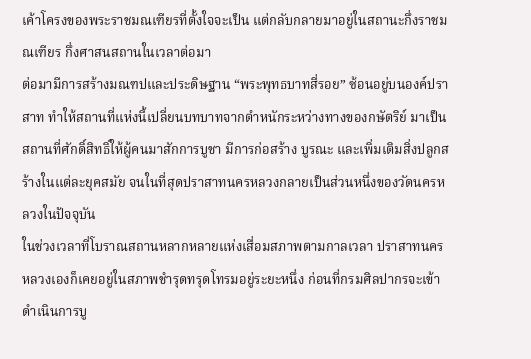เค้าโครงของพระราชมณเฑียรที่ตั้งใจจะเป็น แต่กลับกลายมาอยู่ในสถานะกึ่งราชมณเฑียร กึ่งศาสนสถานในเวลาต่อมา
ต่อมามีการสร้างมณฑปและประดิษฐาน “พระพุทธบาทสี่รอย” ซ้อนอยู่บนองค์ปราสาท ทำให้สถานที่แห่งนี้เปลี่ยนบทบาทจากตำหนักระหว่างทางของกษัตริย์ มาเป็นสถานที่ศักดิ์สิทธิ์ให้ผู้คนมาสักการบูชา มีการก่อสร้าง บูรณะ และเพิ่มเติมสิ่งปลูกสร้างในแต่ละยุคสมัย จนในที่สุดปราสาทนครหลวงกลายเป็นส่วนหนึ่งของวัดนครหลวงในปัจจุบัน
ในช่วงเวลาที่โบราณสถานหลากหลายแห่งเสื่อมสภาพตามกาลเวลา ปราสาทนครหลวงเองก็เคยอยู่ในสภาพชำรุดทรุดโทรมอยู่ระยะหนึ่ง ก่อนที่กรมศิลปากรจะเข้าดำเนินการบู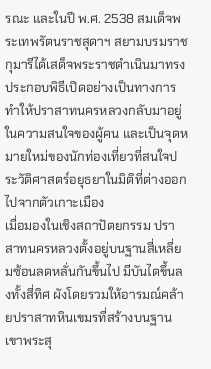รณะ และในปี พ.ศ. 2538 สมเด็จพระเทพรัตนราชสุดาฯ สยามบรมราชกุมารีได้เสด็จพระราชดำเนินมาทรงประกอบพิธีเปิดอย่างเป็นทางการ ทำให้ปราสาทนครหลวงกลับมาอยู่ในความสนใจของผู้คน และเป็นจุดหมายใหม่ของนักท่องเที่ยวที่สนใจประวัติศาสตร์อยุธยาในมิติที่ต่างออกไปจากตัวเกาะเมือง
เมื่อมองในเชิงสถาปัตยกรรม ปราสาทนครหลวงตั้งอยู่บนฐานสี่เหลี่ยมซ้อนลดหลั่นกันขึ้นไป มีบันไดขึ้นลงทั้งสี่ทิศ ผังโดยรวมให้อารมณ์คล้ายปราสาทหินเขมรที่สร้างบนฐานเขาพระสุ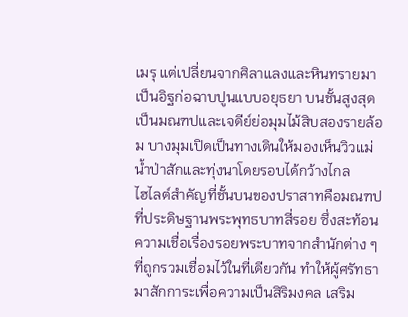เมรุ แต่เปลี่ยนจากศิลาแลงและหินทรายมาเป็นอิฐก่อฉาบปูนแบบอยุธยา บนชั้นสูงสุดเป็นมณฑปและเจดีย์ย่อมุมไม้สิบสองรายล้อม บางมุมเปิดเป็นทางเดินให้มองเห็นวิวแม่น้ำป่าสักและทุ่งนาโดยรอบได้กว้างไกล
ไฮไลต์สำคัญที่ชั้นบนของปราสาทคือมณฑปที่ประดิษฐานพระพุทธบาทสี่รอย ซึ่งสะท้อนความเชื่อเรื่องรอยพระบาทจากสำนักต่าง ๆ ที่ถูกรวมเชื่อมไว้ในที่เดียวกัน ทำให้ผู้ศรัทธามาสักการะเพื่อความเป็นสิริมงคล เสริม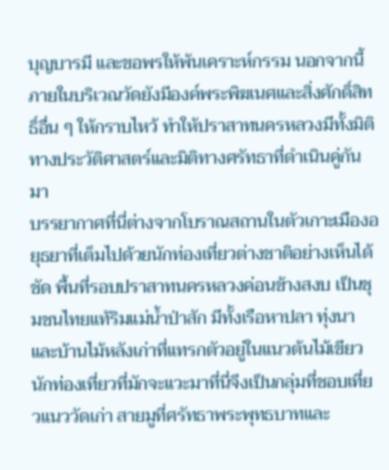บุญบารมี และขอพรให้พ้นเคราะห์กรรม นอกจากนี้ ภายในบริเวณวัดยังมีองค์พระพิฆเนศและสิ่งศักดิ์สิทธิ์อื่น ๆ ให้กราบไหว้ ทำให้ปราสาทนครหลวงมีทั้งมิติทางประวัติศาสตร์และมิติทางศรัทธาที่ดำเนินคู่กันมา
บรรยากาศที่นี่ต่างจากโบราณสถานในตัวเกาะเมืองอยุธยาที่เต็มไปด้วยนักท่องเที่ยวต่างชาติอย่างเห็นได้ชัด พื้นที่รอบปราสาทนครหลวงค่อนข้างสงบ เป็นชุมชนไทยแท้ริมแม่น้ำป่าสัก มีทั้งเรือหาปลา ทุ่งนา และบ้านไม้หลังเก่าที่แทรกตัวอยู่ในแนวต้นไม้เขียว นักท่องเที่ยวที่มักจะแวะมาที่นี่จึงเป็นกลุ่มที่ชอบเที่ยวแนววัดเก่า สายมูที่ศรัทธาพระพุทธบาทและ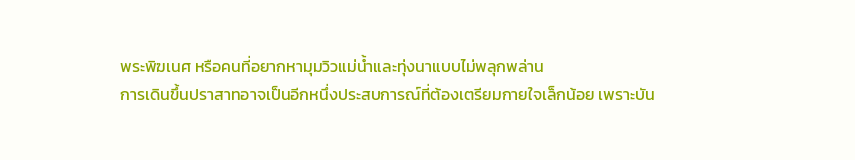พระพิฆเนศ หรือคนที่อยากหามุมวิวแม่น้ำและทุ่งนาแบบไม่พลุกพล่าน
การเดินขึ้นปราสาทอาจเป็นอีกหนึ่งประสบการณ์ที่ต้องเตรียมกายใจเล็กน้อย เพราะบัน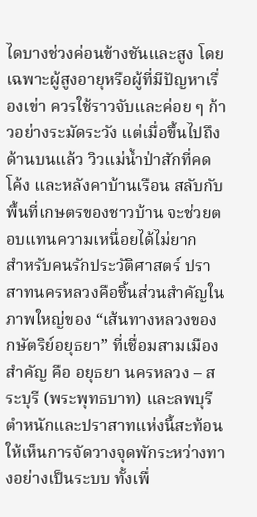ไดบางช่วงค่อนข้างชันและสูง โดยเฉพาะผู้สูงอายุหรือผู้ที่มีปัญหาเรื่องเข่า ควรใช้ราวจับและค่อย ๆ ก้าวอย่างระมัดระวัง แต่เมื่อขึ้นไปถึงด้านบนแล้ว วิวแม่น้ำป่าสักที่คดโค้ง และหลังคาบ้านเรือน สลับกับพื้นที่เกษตรของชาวบ้าน จะช่วยตอบแทนความเหนื่อยได้ไม่ยาก
สำหรับคนรักประวัติศาสตร์ ปราสาทนครหลวงคือชิ้นส่วนสำคัญในภาพใหญ่ของ “เส้นทางหลวงของกษัตริย์อยุธยา” ที่เชื่อมสามเมืองสำคัญ คือ อยุธยา นครหลวง – สระบุรี (พระพุทธบาท) และลพบุรี ตำหนักและปราสาทแห่งนี้สะท้อนให้เห็นการจัดวางจุดพักระหว่างทางอย่างเป็นระบบ ทั้งเพื่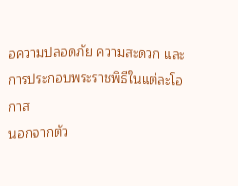อความปลอดภัย ความสะดวก และการประกอบพระราชพิธีในแต่ละโอกาส
นอกจากตัว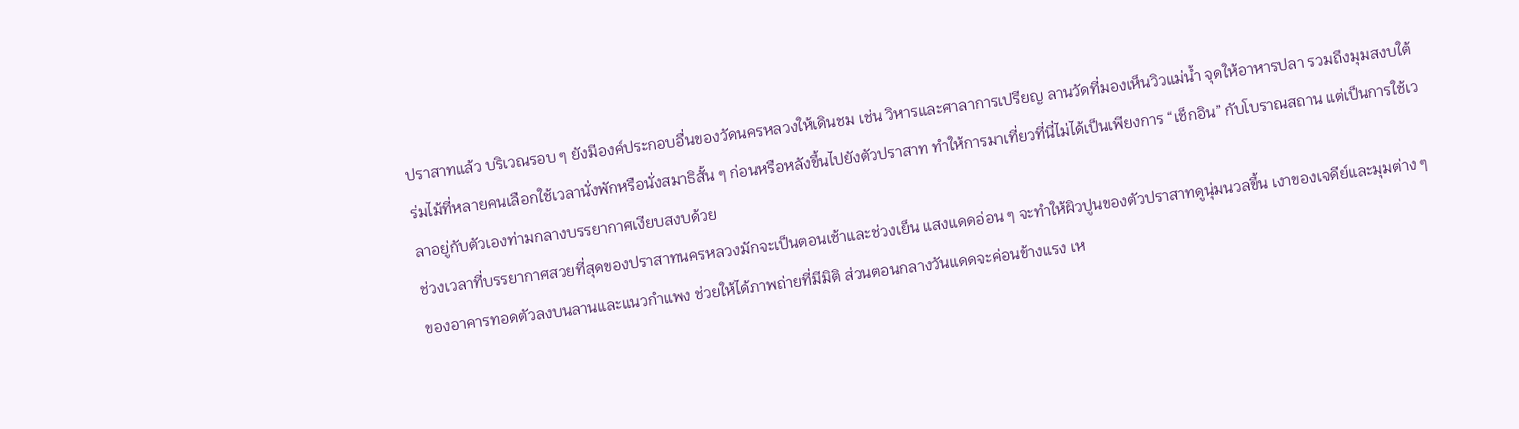ปราสาทแล้ว บริเวณรอบ ๆ ยังมีองค์ประกอบอื่นของวัดนครหลวงให้เดินชม เช่น วิหารและศาลาการเปรียญ ลานวัดที่มองเห็นวิวแม่น้ำ จุดให้อาหารปลา รวมถึงมุมสงบใต้ร่มไม้ที่หลายคนเลือกใช้เวลานั่งพักหรือนั่งสมาธิสั้น ๆ ก่อนหรือหลังขึ้นไปยังตัวปราสาท ทำให้การมาเที่ยวที่นี่ไม่ได้เป็นเพียงการ “เช็กอิน” กับโบราณสถาน แต่เป็นการใช้เวลาอยู่กับตัวเองท่ามกลางบรรยากาศเงียบสงบด้วย
ช่วงเวลาที่บรรยากาศสวยที่สุดของปราสาทนครหลวงมักจะเป็นตอนเช้าและช่วงเย็น แสงแดดอ่อน ๆ จะทำให้ผิวปูนของตัวปราสาทดูนุ่มนวลขึ้น เงาของเจดีย์และมุมต่าง ๆ ของอาคารทอดตัวลงบนลานและแนวกำแพง ช่วยให้ได้ภาพถ่ายที่มีมิติ ส่วนตอนกลางวันแดดจะค่อนข้างแรง เห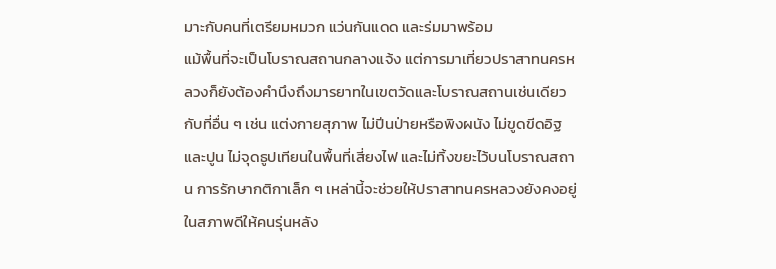มาะกับคนที่เตรียมหมวก แว่นกันแดด และร่มมาพร้อม
แม้พื้นที่จะเป็นโบราณสถานกลางแจ้ง แต่การมาเที่ยวปราสาทนครหลวงก็ยังต้องคำนึงถึงมารยาทในเขตวัดและโบราณสถานเช่นเดียวกับที่อื่น ๆ เช่น แต่งกายสุภาพ ไม่ปีนป่ายหรือพิงผนัง ไม่ขูดขีดอิฐและปูน ไม่จุดธูปเทียนในพื้นที่เสี่ยงไฟ และไม่ทิ้งขยะไว้บนโบราณสถาน การรักษากติกาเล็ก ๆ เหล่านี้จะช่วยให้ปราสาทนครหลวงยังคงอยู่ในสภาพดีให้คนรุ่นหลัง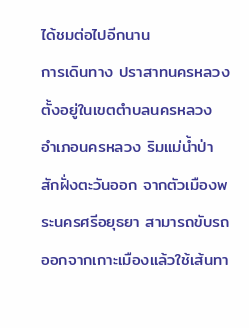ได้ชมต่อไปอีกนาน
การเดินทาง ปราสาทนครหลวงตั้งอยู่ในเขตตำบลนครหลวง อำเภอนครหลวง ริมแม่น้ำป่าสักฝั่งตะวันออก จากตัวเมืองพระนครศรีอยุธยา สามารถขับรถออกจากเกาะเมืองแล้วใช้เส้นทา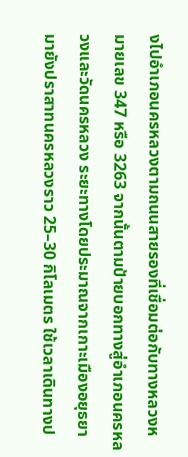งไปอำเภอนครหลวงตามถนนสายรองที่เชื่อมต่อกับทางหลวงหมายเลข 347 หรือ 3263 จากนั้นตามป้ายบอกทางสู่อำเภอนครหลวงและวัดนครหลวง ระยะทางโดยประมาณจากเกาะเมืองอยุธยามายังปราสาทนครหลวงราว 25–30 กิโลเมตร ใช้เวลาเดินทางป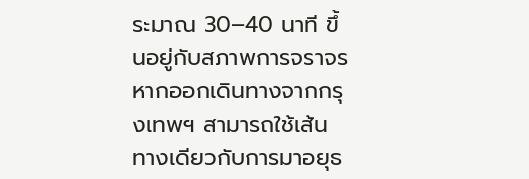ระมาณ 30–40 นาที ขึ้นอยู่กับสภาพการจราจร
หากออกเดินทางจากกรุงเทพฯ สามารถใช้เส้นทางเดียวกับการมาอยุธ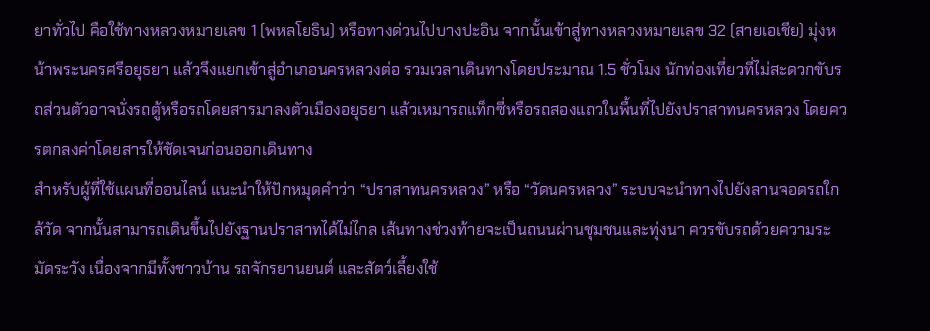ยาทั่วไป คือใช้ทางหลวงหมายเลข 1 (พหลโยธิน) หรือทางด่วนไปบางปะอิน จากนั้นเข้าสู่ทางหลวงหมายเลข 32 (สายเอเชีย) มุ่งหน้าพระนครศรีอยุธยา แล้วจึงแยกเข้าสู่อำเภอนครหลวงต่อ รวมเวลาเดินทางโดยประมาณ 1.5 ชั่วโมง นักท่องเที่ยวที่ไม่สะดวกขับรถส่วนตัวอาจนั่งรถตู้หรือรถโดยสารมาลงตัวเมืองอยุธยา แล้วเหมารถแท็กซี่หรือรถสองแถวในพื้นที่ไปยังปราสาทนครหลวง โดยควรตกลงค่าโดยสารให้ชัดเจนก่อนออกเดินทาง
สำหรับผู้ที่ใช้แผนที่ออนไลน์ แนะนำให้ปักหมุดคำว่า “ปราสาทนครหลวง” หรือ “วัดนครหลวง” ระบบจะนำทางไปยังลานจอดรถใกล้วัด จากนั้นสามารถเดินขึ้นไปยังฐานปราสาทได้ไม่ไกล เส้นทางช่วงท้ายจะเป็นถนนผ่านชุมชนและทุ่งนา ควรขับรถด้วยความระมัดระวัง เนื่องจากมีทั้งชาวบ้าน รถจักรยานยนต์ และสัตว์เลี้ยงใช้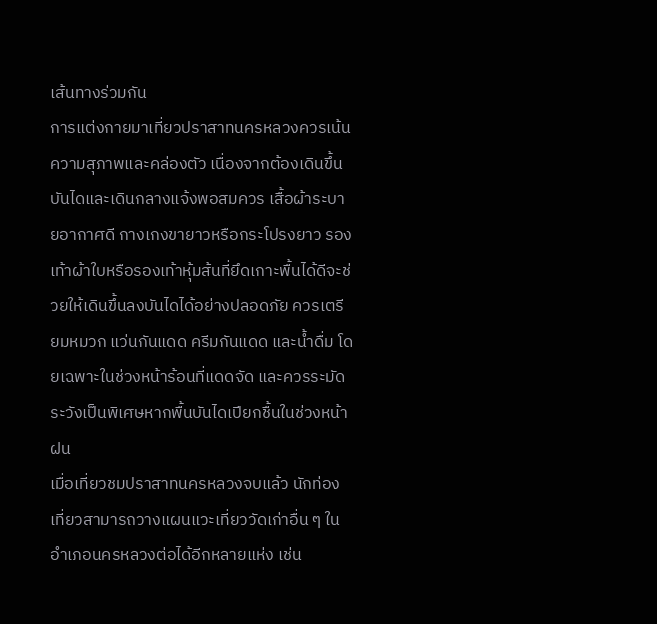เส้นทางร่วมกัน
การแต่งกายมาเที่ยวปราสาทนครหลวงควรเน้นความสุภาพและคล่องตัว เนื่องจากต้องเดินขึ้นบันไดและเดินกลางแจ้งพอสมควร เสื้อผ้าระบายอากาศดี กางเกงขายาวหรือกระโปรงยาว รองเท้าผ้าใบหรือรองเท้าหุ้มส้นที่ยึดเกาะพื้นได้ดีจะช่วยให้เดินขึ้นลงบันไดได้อย่างปลอดภัย ควรเตรียมหมวก แว่นกันแดด ครีมกันแดด และน้ำดื่ม โดยเฉพาะในช่วงหน้าร้อนที่แดดจัด และควรระมัดระวังเป็นพิเศษหากพื้นบันไดเปียกชื้นในช่วงหน้าฝน
เมื่อเที่ยวชมปราสาทนครหลวงจบแล้ว นักท่องเที่ยวสามารถวางแผนแวะเที่ยววัดเก่าอื่น ๆ ในอำเภอนครหลวงต่อได้อีกหลายแห่ง เช่น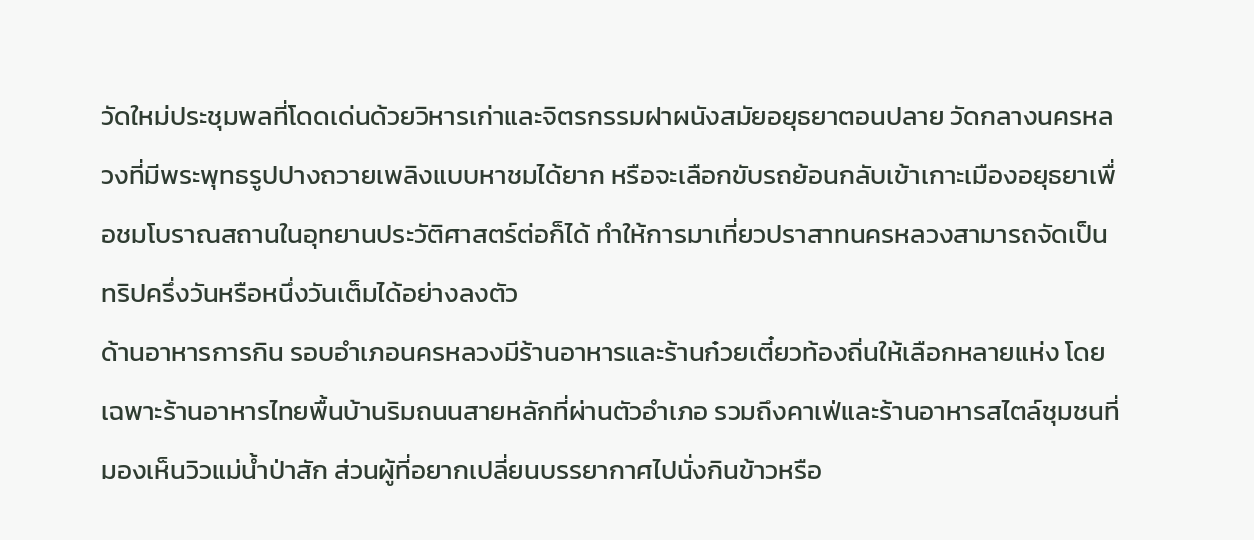วัดใหม่ประชุมพลที่โดดเด่นด้วยวิหารเก่าและจิตรกรรมฝาผนังสมัยอยุธยาตอนปลาย วัดกลางนครหลวงที่มีพระพุทธรูปปางถวายเพลิงแบบหาชมได้ยาก หรือจะเลือกขับรถย้อนกลับเข้าเกาะเมืองอยุธยาเพื่อชมโบราณสถานในอุทยานประวัติศาสตร์ต่อก็ได้ ทำให้การมาเที่ยวปราสาทนครหลวงสามารถจัดเป็นทริปครึ่งวันหรือหนึ่งวันเต็มได้อย่างลงตัว
ด้านอาหารการกิน รอบอำเภอนครหลวงมีร้านอาหารและร้านก๋วยเตี๋ยวท้องถิ่นให้เลือกหลายแห่ง โดยเฉพาะร้านอาหารไทยพื้นบ้านริมถนนสายหลักที่ผ่านตัวอำเภอ รวมถึงคาเฟ่และร้านอาหารสไตล์ชุมชนที่มองเห็นวิวแม่น้ำป่าสัก ส่วนผู้ที่อยากเปลี่ยนบรรยากาศไปนั่งกินข้าวหรือ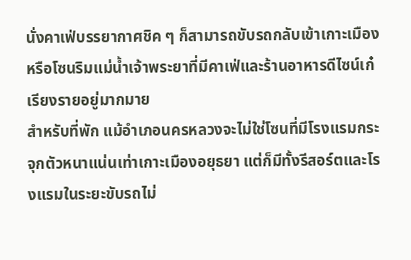นั่งคาเฟ่บรรยากาศชิค ๆ ก็สามารถขับรถกลับเข้าเกาะเมืองหรือโซนริมแม่น้ำเจ้าพระยาที่มีคาเฟ่และร้านอาหารดีไซน์เก๋เรียงรายอยู่มากมาย
สำหรับที่พัก แม้อำเภอนครหลวงจะไม่ใช่โซนที่มีโรงแรมกระจุกตัวหนาแน่นเท่าเกาะเมืองอยุธยา แต่ก็มีทั้งรีสอร์ตและโรงแรมในระยะขับรถไม่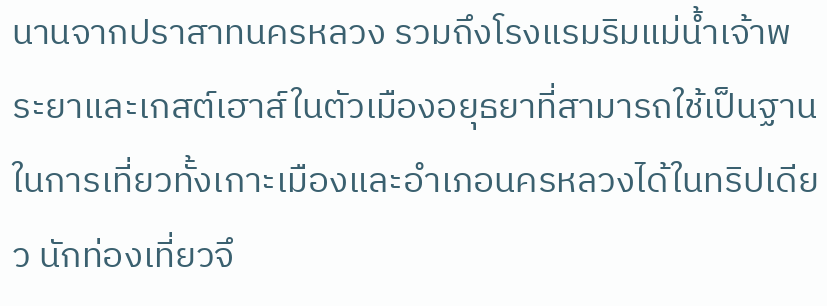นานจากปราสาทนครหลวง รวมถึงโรงแรมริมแม่น้ำเจ้าพระยาและเกสต์เฮาส์ในตัวเมืองอยุธยาที่สามารถใช้เป็นฐานในการเที่ยวทั้งเกาะเมืองและอำเภอนครหลวงได้ในทริปเดียว นักท่องเที่ยวจึ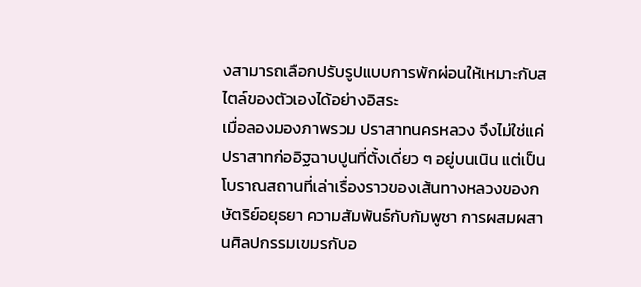งสามารถเลือกปรับรูปแบบการพักผ่อนให้เหมาะกับสไตล์ของตัวเองได้อย่างอิสระ
เมื่อลองมองภาพรวม ปราสาทนครหลวง จึงไม่ใช่แค่ปราสาทก่ออิฐฉาบปูนที่ตั้งเดี่ยว ๆ อยู่บนเนิน แต่เป็นโบราณสถานที่เล่าเรื่องราวของเส้นทางหลวงของกษัตริย์อยุธยา ความสัมพันธ์กับกัมพูชา การผสมผสานศิลปกรรมเขมรกับอ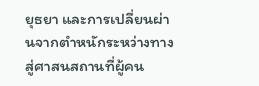ยุธยา และการเปลี่ยนผ่านจากตำหนักระหว่างทางสู่ศาสนสถานที่ผู้คน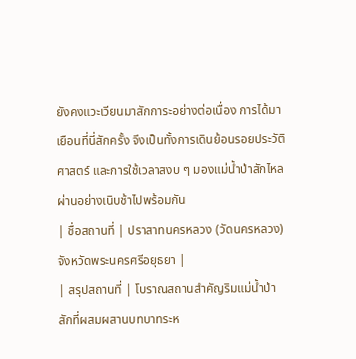ยังคงแวะเวียนมาสักการะอย่างต่อเนื่อง การได้มาเยือนที่นี่สักครั้ง จึงเป็นทั้งการเดินย้อนรอยประวัติศาสตร์ และการใช้เวลาสงบ ๆ มองแม่น้ำป่าสักไหลผ่านอย่างเนิบช้าไปพร้อมกัน
| ชื่อสถานที่ | ปราสาทนครหลวง (วัดนครหลวง) จังหวัดพระนครศรีอยุธยา |
| สรุปสถานที่ | โบราณสถานสำคัญริมแม่น้ำป่าสักที่ผสมผสานบทบาทระห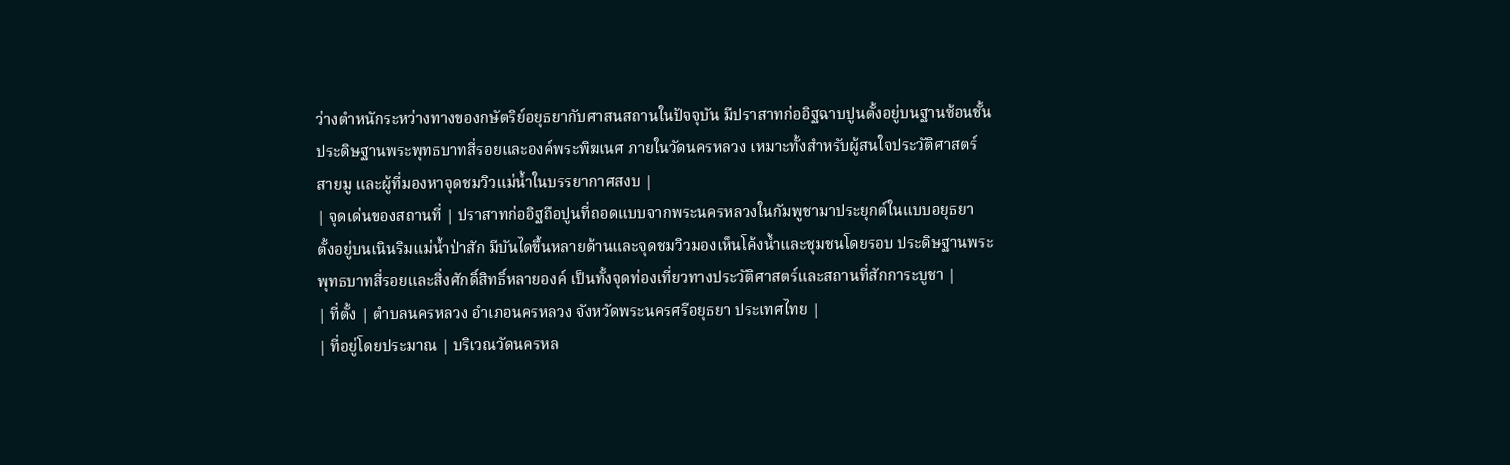ว่างตำหนักระหว่างทางของกษัตริย์อยุธยากับศาสนสถานในปัจจุบัน มีปราสาทก่ออิฐฉาบปูนตั้งอยู่บนฐานซ้อนชั้น ประดิษฐานพระพุทธบาทสี่รอยและองค์พระพิฆเนศ ภายในวัดนครหลวง เหมาะทั้งสำหรับผู้สนใจประวัติศาสตร์ สายมู และผู้ที่มองหาจุดชมวิวแม่น้ำในบรรยากาศสงบ |
| จุดเด่นของสถานที่ | ปราสาทก่ออิฐถือปูนที่ถอดแบบจากพระนครหลวงในกัมพูชามาประยุกต์ในแบบอยุธยา ตั้งอยู่บนเนินริมแม่น้ำป่าสัก มีบันไดขึ้นหลายด้านและจุดชมวิวมองเห็นโค้งน้ำและชุมชนโดยรอบ ประดิษฐานพระพุทธบาทสี่รอยและสิ่งศักดิ์สิทธิ์หลายองค์ เป็นทั้งจุดท่องเที่ยวทางประวัติศาสตร์และสถานที่สักการะบูชา |
| ที่ตั้ง | ตำบลนครหลวง อำเภอนครหลวง จังหวัดพระนครศรีอยุธยา ประเทศไทย |
| ที่อยู่โดยประมาณ | บริเวณวัดนครหล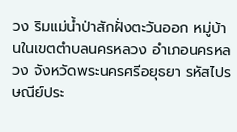วง ริมแม่น้ำป่าสักฝั่งตะวันออก หมู่บ้านในเขตตำบลนครหลวง อำเภอนครหลวง จังหวัดพระนครศรีอยุธยา รหัสไปรษณีย์ประ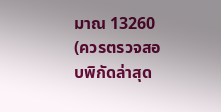มาณ 13260 (ควรตรวจสอบพิกัดล่าสุด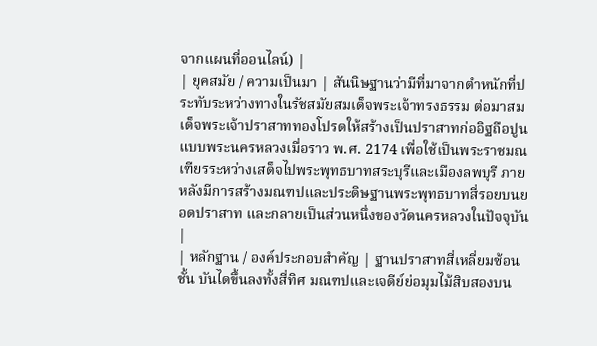จากแผนที่ออนไลน์) |
| ยุคสมัย / ความเป็นมา | สันนิษฐานว่ามีที่มาจากตำหนักที่ประทับระหว่างทางในรัชสมัยสมเด็จพระเจ้าทรงธรรม ต่อมาสมเด็จพระเจ้าปราสาททองโปรดให้สร้างเป็นปราสาทก่ออิฐถือปูนแบบพระนครหลวงเมื่อราว พ.ศ. 2174 เพื่อใช้เป็นพระราชมณเฑียรระหว่างเสด็จไปพระพุทธบาทสระบุรีและเมืองลพบุรี ภายหลังมีการสร้างมณฑปและประดิษฐานพระพุทธบาทสี่รอยบนยอดปราสาท และกลายเป็นส่วนหนึ่งของวัดนครหลวงในปัจจุบัน |
| หลักฐาน / องค์ประกอบสำคัญ | ฐานปราสาทสี่เหลี่ยมซ้อนชั้น บันไดขึ้นลงทั้งสี่ทิศ มณฑปและเจดีย์ย่อมุมไม้สิบสองบน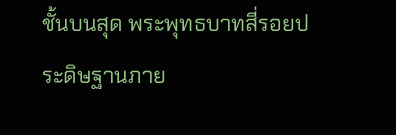ชั้นบนสุด พระพุทธบาทสี่รอยประดิษฐานภาย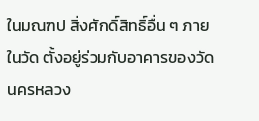ในมณฑป สิ่งศักดิ์สิทธิ์อื่น ๆ ภายในวัด ตั้งอยู่ร่วมกับอาคารของวัดนครหลวง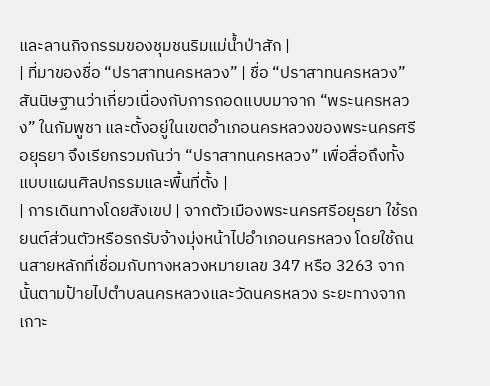และลานกิจกรรมของชุมชนริมแม่น้ำป่าสัก |
| ที่มาของชื่อ “ปราสาทนครหลวง” | ชื่อ “ปราสาทนครหลวง” สันนิษฐานว่าเกี่ยวเนื่องกับการถอดแบบมาจาก “พระนครหลวง” ในกัมพูชา และตั้งอยู่ในเขตอำเภอนครหลวงของพระนครศรีอยุธยา จึงเรียกรวมกันว่า “ปราสาทนครหลวง” เพื่อสื่อถึงทั้งแบบแผนศิลปกรรมและพื้นที่ตั้ง |
| การเดินทางโดยสังเขป | จากตัวเมืองพระนครศรีอยุธยา ใช้รถยนต์ส่วนตัวหรือรถรับจ้างมุ่งหน้าไปอำเภอนครหลวง โดยใช้ถนนสายหลักที่เชื่อมกับทางหลวงหมายเลข 347 หรือ 3263 จากนั้นตามป้ายไปตำบลนครหลวงและวัดนครหลวง ระยะทางจากเกาะ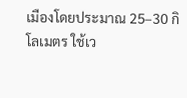เมืองโดยประมาณ 25–30 กิโลเมตร ใช้เว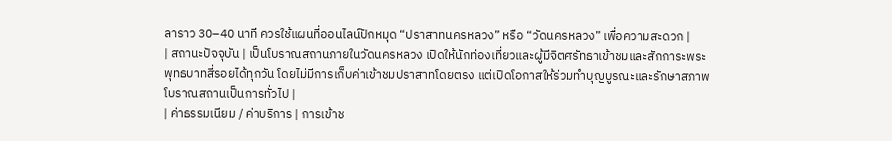ลาราว 30–40 นาที ควรใช้แผนที่ออนไลน์ปักหมุด “ปราสาทนครหลวง” หรือ “วัดนครหลวง” เพื่อความสะดวก |
| สถานะปัจจุบัน | เป็นโบราณสถานภายในวัดนครหลวง เปิดให้นักท่องเที่ยวและผู้มีจิตศรัทธาเข้าชมและสักการะพระพุทธบาทสี่รอยได้ทุกวัน โดยไม่มีการเก็บค่าเข้าชมปราสาทโดยตรง แต่เปิดโอกาสให้ร่วมทำบุญบูรณะและรักษาสภาพโบราณสถานเป็นการทั่วไป |
| ค่าธรรมเนียม / ค่าบริการ | การเข้าช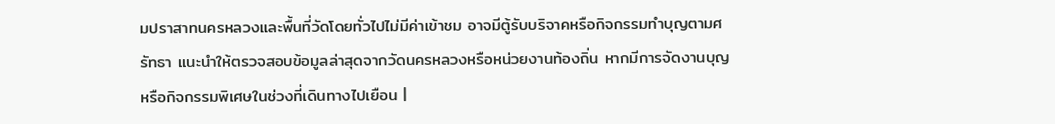มปราสาทนครหลวงและพื้นที่วัดโดยทั่วไปไม่มีค่าเข้าชม อาจมีตู้รับบริจาคหรือกิจกรรมทำบุญตามศรัทธา แนะนำให้ตรวจสอบข้อมูลล่าสุดจากวัดนครหลวงหรือหน่วยงานท้องถิ่น หากมีการจัดงานบุญหรือกิจกรรมพิเศษในช่วงที่เดินทางไปเยือน |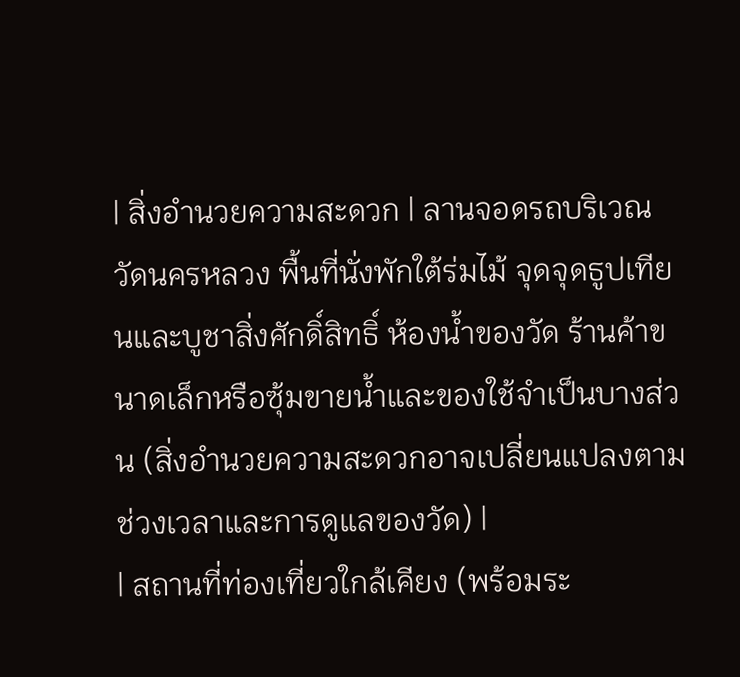| สิ่งอำนวยความสะดวก | ลานจอดรถบริเวณวัดนครหลวง พื้นที่นั่งพักใต้ร่มไม้ จุดจุดธูปเทียนและบูชาสิ่งศักดิ์สิทธิ์ ห้องน้ำของวัด ร้านค้าขนาดเล็กหรือซุ้มขายน้ำและของใช้จำเป็นบางส่วน (สิ่งอำนวยความสะดวกอาจเปลี่ยนแปลงตามช่วงเวลาและการดูแลของวัด) |
| สถานที่ท่องเที่ยวใกล้เคียง (พร้อมระ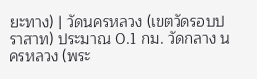ยะทาง) | วัดนครหลวง (เขตวัดรอบปราสาท) ประมาณ 0.1 กม. วัดกลาง นครหลวง (พระ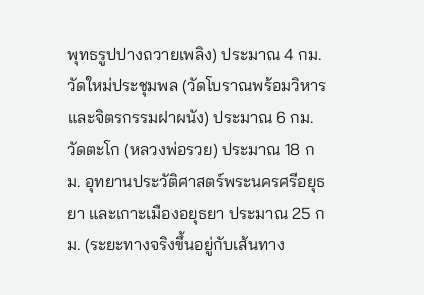พุทธรูปปางถวายเพลิง) ประมาณ 4 กม. วัดใหม่ประชุมพล (วัดโบราณพร้อมวิหารและจิตรกรรมฝาผนัง) ประมาณ 6 กม. วัดตะโก (หลวงพ่อรวย) ประมาณ 18 กม. อุทยานประวัติศาสตร์พระนครศรีอยุธยา และเกาะเมืองอยุธยา ประมาณ 25 กม. (ระยะทางจริงขึ้นอยู่กับเส้นทาง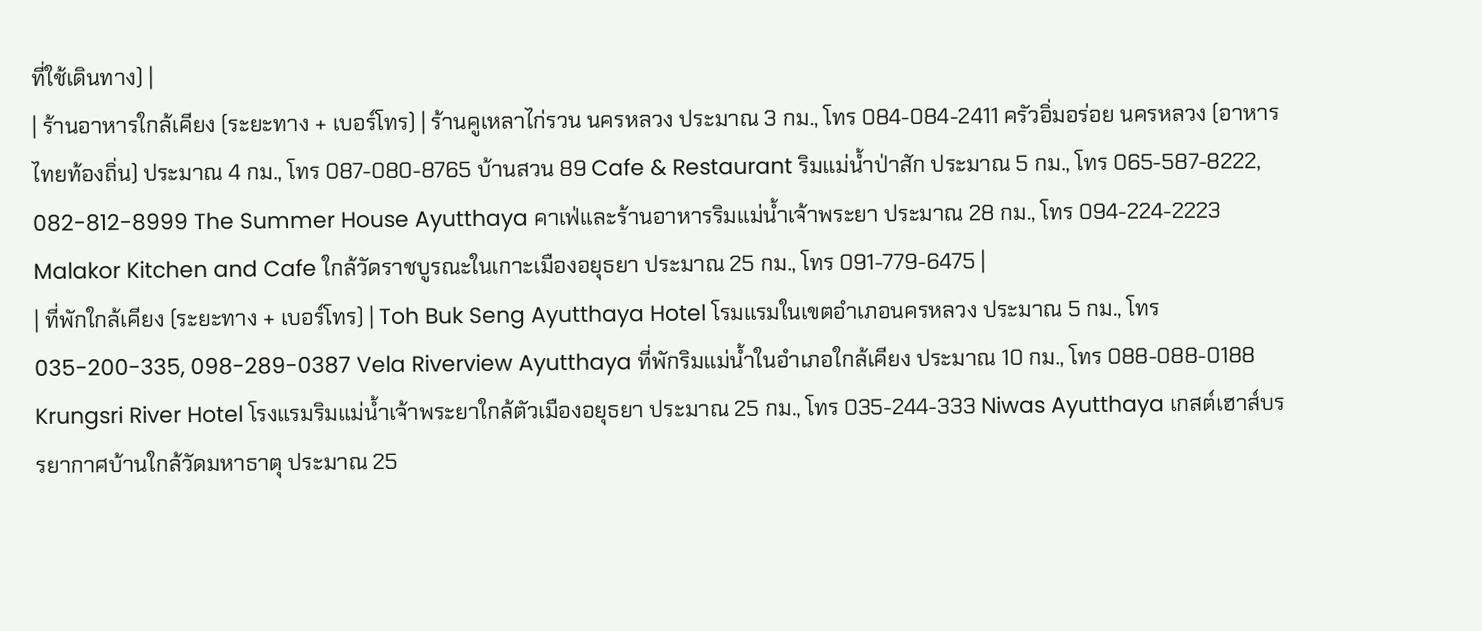ที่ใช้เดินทาง) |
| ร้านอาหารใกล้เคียง (ระยะทาง + เบอร์โทร) | ร้านคูเหลาไก่รวน นครหลวง ประมาณ 3 กม., โทร 084-084-2411 ครัวอิ่มอร่อย นครหลวง (อาหารไทยท้องถิ่น) ประมาณ 4 กม., โทร 087-080-8765 บ้านสวน 89 Cafe & Restaurant ริมแม่น้ำป่าสัก ประมาณ 5 กม., โทร 065-587-8222, 082-812-8999 The Summer House Ayutthaya คาเฟ่และร้านอาหารริมแม่น้ำเจ้าพระยา ประมาณ 28 กม., โทร 094-224-2223 Malakor Kitchen and Cafe ใกล้วัดราชบูรณะในเกาะเมืองอยุธยา ประมาณ 25 กม., โทร 091-779-6475 |
| ที่พักใกล้เคียง (ระยะทาง + เบอร์โทร) | Toh Buk Seng Ayutthaya Hotel โรมแรมในเขตอำเภอนครหลวง ประมาณ 5 กม., โทร 035-200-335, 098-289-0387 Vela Riverview Ayutthaya ที่พักริมแม่น้ำในอำเภอใกล้เคียง ประมาณ 10 กม., โทร 088-088-0188 Krungsri River Hotel โรงแรมริมแม่น้ำเจ้าพระยาใกล้ตัวเมืองอยุธยา ประมาณ 25 กม., โทร 035-244-333 Niwas Ayutthaya เกสต์เฮาส์บรรยากาศบ้านใกล้วัดมหาธาตุ ประมาณ 25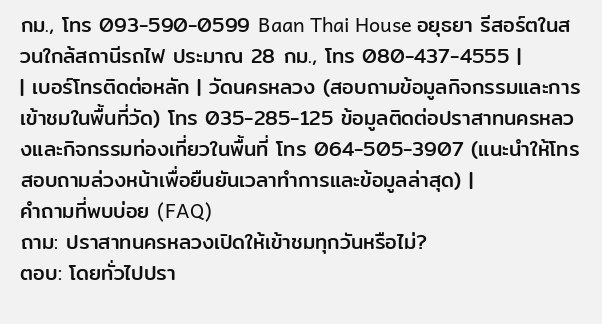กม., โทร 093-590-0599 Baan Thai House อยุธยา รีสอร์ตในสวนใกล้สถานีรถไฟ ประมาณ 28 กม., โทร 080-437-4555 |
| เบอร์โทรติดต่อหลัก | วัดนครหลวง (สอบถามข้อมูลกิจกรรมและการเข้าชมในพื้นที่วัด) โทร 035-285-125 ข้อมูลติดต่อปราสาทนครหลวงและกิจกรรมท่องเที่ยวในพื้นที่ โทร 064-505-3907 (แนะนำให้โทรสอบถามล่วงหน้าเพื่อยืนยันเวลาทำการและข้อมูลล่าสุด) |
คำถามที่พบบ่อย (FAQ)
ถาม: ปราสาทนครหลวงเปิดให้เข้าชมทุกวันหรือไม่?
ตอบ: โดยทั่วไปปรา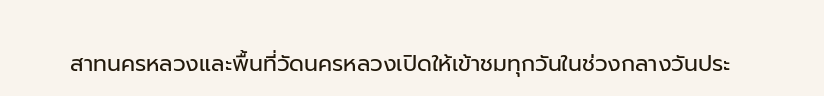สาทนครหลวงและพื้นที่วัดนครหลวงเปิดให้เข้าชมทุกวันในช่วงกลางวันประ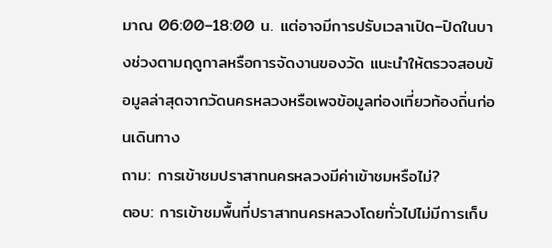มาณ 06:00–18:00 น. แต่อาจมีการปรับเวลาเปิด–ปิดในบางช่วงตามฤดูกาลหรือการจัดงานของวัด แนะนำให้ตรวจสอบข้อมูลล่าสุดจากวัดนครหลวงหรือเพจข้อมูลท่องเที่ยวท้องถิ่นก่อนเดินทาง
ถาม: การเข้าชมปราสาทนครหลวงมีค่าเข้าชมหรือไม่?
ตอบ: การเข้าชมพื้นที่ปราสาทนครหลวงโดยทั่วไปไม่มีการเก็บ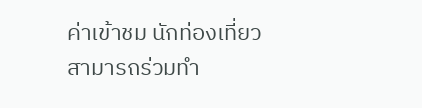ค่าเข้าชม นักท่องเที่ยวสามารถร่วมทำ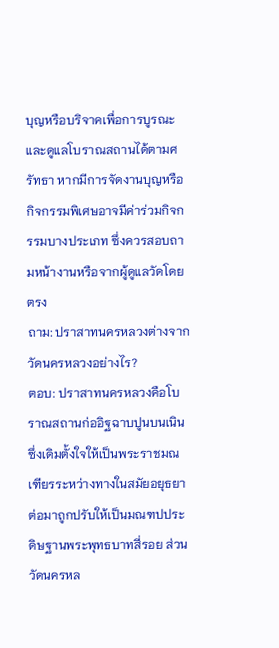บุญหรือบริจาคเพื่อการบูรณะและดูแลโบราณสถานได้ตามศรัทธา หากมีการจัดงานบุญหรือกิจกรรมพิเศษอาจมีค่าร่วมกิจกรรมบางประเภท ซึ่งควรสอบถามหน้างานหรือจากผู้ดูแลวัดโดยตรง
ถาม: ปราสาทนครหลวงต่างจากวัดนครหลวงอย่างไร?
ตอบ: ปราสาทนครหลวงคือโบราณสถานก่ออิฐฉาบปูนบนเนิน ซึ่งเดิมตั้งใจให้เป็นพระราชมณเฑียรระหว่างทางในสมัยอยุธยา ต่อมาถูกปรับให้เป็นมณฑปประดิษฐานพระพุทธบาทสี่รอย ส่วนวัดนครหล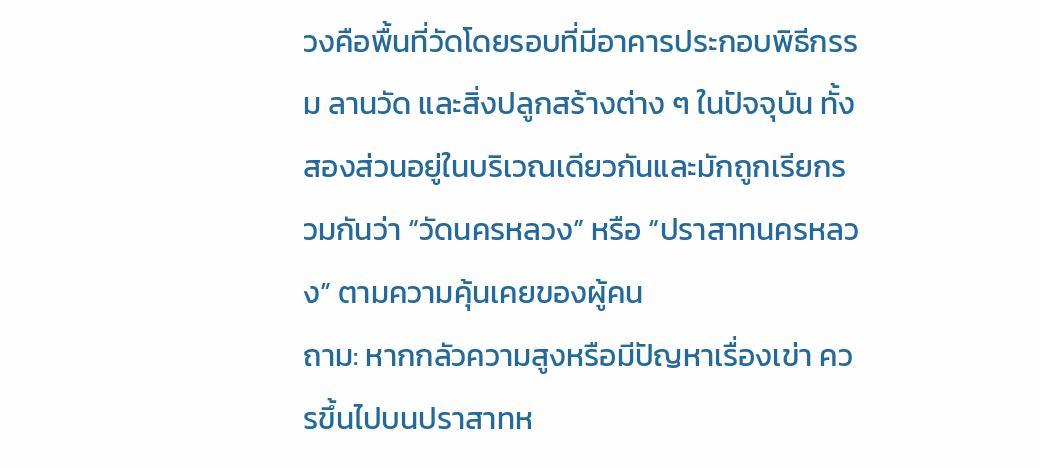วงคือพื้นที่วัดโดยรอบที่มีอาคารประกอบพิธีกรรม ลานวัด และสิ่งปลูกสร้างต่าง ๆ ในปัจจุบัน ทั้งสองส่วนอยู่ในบริเวณเดียวกันและมักถูกเรียกรวมกันว่า “วัดนครหลวง” หรือ “ปราสาทนครหลวง” ตามความคุ้นเคยของผู้คน
ถาม: หากกลัวความสูงหรือมีปัญหาเรื่องเข่า ควรขึ้นไปบนปราสาทห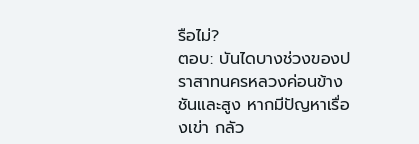รือไม่?
ตอบ: บันไดบางช่วงของปราสาทนครหลวงค่อนข้างชันและสูง หากมีปัญหาเรื่องเข่า กลัว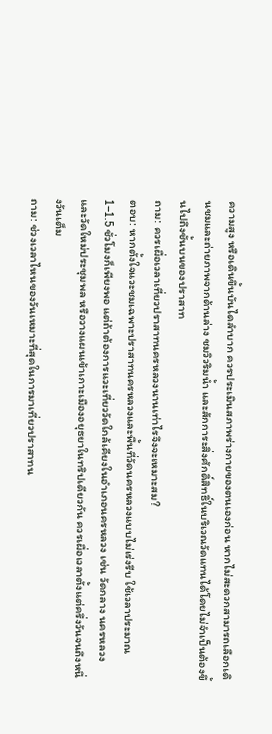ความสูง หรือเดินขึ้นบันไดลำบาก ควรประเมินสภาพร่างกายของตนเองก่อน หากไม่สะดวกสามารถเลือกเดินชมและถ่ายภาพจากด้านล่าง ชมวิวริมน้ำ และสักการะสิ่งศักดิ์สิทธิ์ในบริเวณวัดแทนได้โดยไม่จำเป็นต้องขึ้นไปถึงชั้นบนของปราสาท
ถาม: ควรเผื่อเวลาเที่ยวปราสาทนครหลวงนานเท่าไรจึงจะเหมาะสม?
ตอบ: หากตั้งใจแวะชมเฉพาะปราสาทนครหลวงและพื้นที่วัดนครหลวงแบบไม่เร่งรีบ ใช้เวลาประมาณ 1–1.5 ชั่วโมงก็เพียงพอ แต่ถ้าต้องการแวะเที่ยววัดใกล้เคียงในอำเภอนครหลวง เช่น วัดกลาง นครหลวง และวัดใหม่ประชุมพล หรือวางแผนเข้าเกาะเมืองอยุธยาในทริปเดียวกัน ควรเผื่อเวลาตั้งแต่ครึ่งวันจนถึงหนึ่งวันเต็ม
ถาม: ช่วงเวลาไหนของวันเหมาะที่สุดในการมาเที่ยวปราสาทน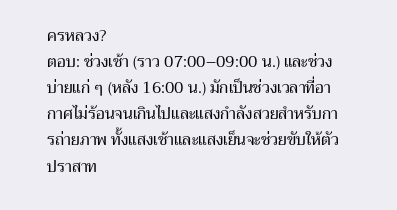ครหลวง?
ตอบ: ช่วงเช้า (ราว 07:00–09:00 น.) และช่วงบ่ายแก่ ๆ (หลัง 16:00 น.) มักเป็นช่วงเวลาที่อากาศไม่ร้อนจนเกินไปและแสงกำลังสวยสำหรับการถ่ายภาพ ทั้งแสงเช้าและแสงเย็นจะช่วยขับให้ตัวปราสาท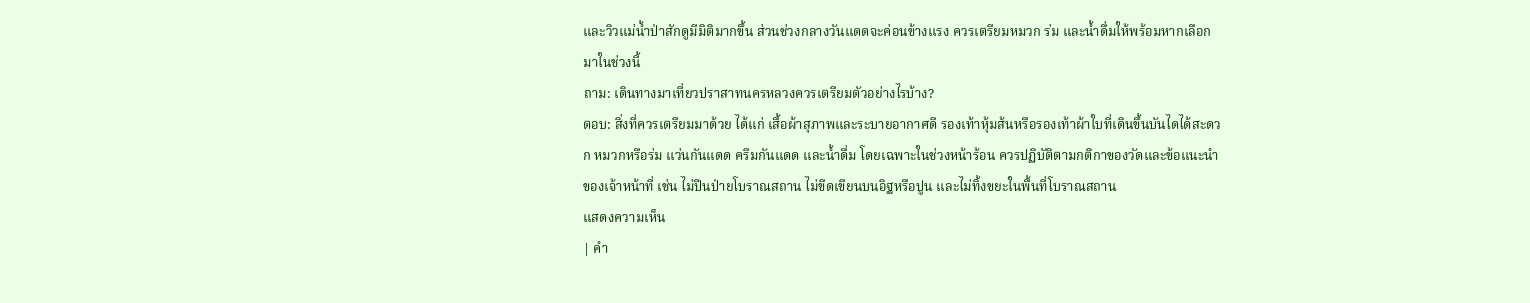และวิวแม่น้ำป่าสักดูมีมิติมากขึ้น ส่วนช่วงกลางวันแดดจะค่อนข้างแรง ควรเตรียมหมวก ร่ม และน้ำดื่มให้พร้อมหากเลือกมาในช่วงนี้
ถาม: เดินทางมาเที่ยวปราสาทนครหลวงควรเตรียมตัวอย่างไรบ้าง?
ตอบ: สิ่งที่ควรเตรียมมาด้วย ได้แก่ เสื้อผ้าสุภาพและระบายอากาศดี รองเท้าหุ้มส้นหรือรองเท้าผ้าใบที่เดินขึ้นบันไดได้สะดวก หมวกหรือร่ม แว่นกันแดด ครีมกันแดด และน้ำดื่ม โดยเฉพาะในช่วงหน้าร้อน ควรปฏิบัติตามกติกาของวัดและข้อแนะนำของเจ้าหน้าที่ เช่น ไม่ปีนป่ายโบราณสถาน ไม่ขีดเขียนบนอิฐหรือปูน และไม่ทิ้งขยะในพื้นที่โบราณสถาน
แสดงความเห็น
| คำ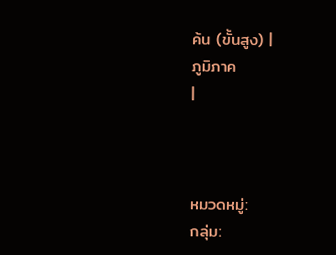ค้น (ขั้นสูง) |
ภูมิภาค
|



หมวดหมู่:
กลุ่ม: